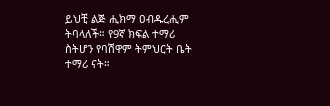ይህቺ ልጅ ሒክማ ዐብዱረሒም ትባላለች። የ9ኛ ክፍል ተማሪ ስትሆን የባሽዋም ትምህርት ቤት ተማሪ ናት።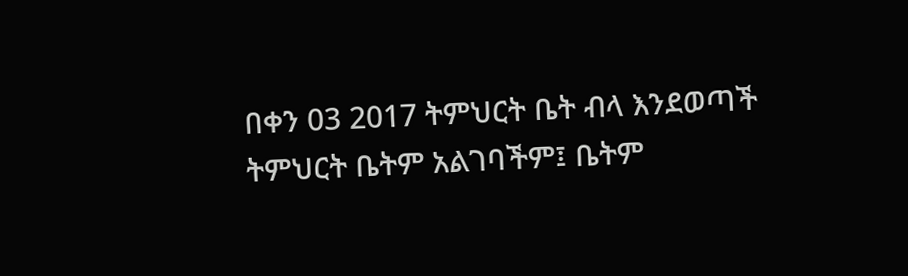በቀን 03 2017 ትምህርት ቤት ብላ እንደወጣች ትምህርት ቤትም አልገባችም፤ ቤትም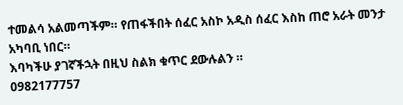ተመልሳ አልመጣችም። የጠፋችበት ሰፈር አስኮ አዲስ ሰፈር እስከ ጠሮ አራት መንታ አካባቢ ነበር።
እባካችሁ ያገኛችኋት በዚህ ስልክ ቁጥር ደውሉልን ።
0982177757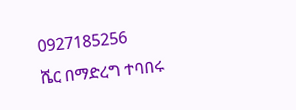0927185256
ሼር በማድረግ ተባበሩ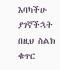እባካችሁ ያገኛችኋት በዚህ ስልክ ቁጥር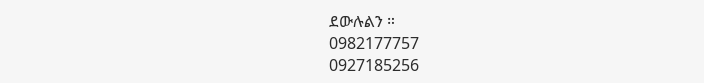ደውሉልን ።
0982177757
0927185256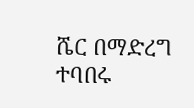ሼር በማድረግ ተባበሩ